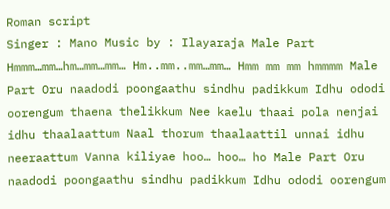Roman script
Singer : Mano Music by : Ilayaraja Male Part Hmmm…mm…hm…mm…mm… Hm..mm..mm…mm… Hmm mm mm hmmmm Male Part Oru naadodi poongaathu sindhu padikkum Idhu ododi oorengum thaena thelikkum Nee kaelu thaai pola nenjai idhu thaalaattum Naal thorum thaalaattil unnai idhu neeraattum Vanna kiliyae hoo… hoo… ho Male Part Oru naadodi poongaathu sindhu padikkum Idhu ododi oorengum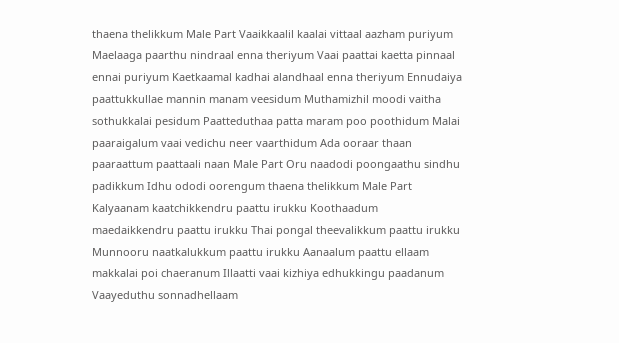thaena thelikkum Male Part Vaaikkaalil kaalai vittaal aazham puriyum Maelaaga paarthu nindraal enna theriyum Vaai paattai kaetta pinnaal ennai puriyum Kaetkaamal kadhai alandhaal enna theriyum Ennudaiya paattukkullae mannin manam veesidum Muthamizhil moodi vaitha sothukkalai pesidum Paatteduthaa patta maram poo poothidum Malai paaraigalum vaai vedichu neer vaarthidum Ada ooraar thaan paaraattum paattaali naan Male Part Oru naadodi poongaathu sindhu padikkum Idhu ododi oorengum thaena thelikkum Male Part Kalyaanam kaatchikkendru paattu irukku Koothaadum maedaikkendru paattu irukku Thai pongal theevalikkum paattu irukku Munnooru naatkalukkum paattu irukku Aanaalum paattu ellaam makkalai poi chaeranum Illaatti vaai kizhiya edhukkingu paadanum Vaayeduthu sonnadhellaam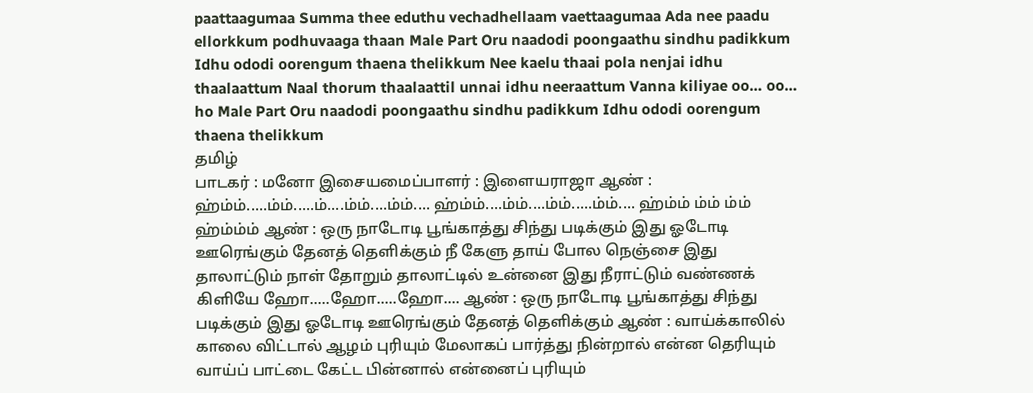paattaagumaa Summa thee eduthu vechadhellaam vaettaagumaa Ada nee paadu ellorkkum podhuvaaga thaan Male Part Oru naadodi poongaathu sindhu padikkum Idhu ododi oorengum thaena thelikkum Nee kaelu thaai pola nenjai idhu thaalaattum Naal thorum thaalaattil unnai idhu neeraattum Vanna kiliyae oo… oo… ho Male Part Oru naadodi poongaathu sindhu padikkum Idhu ododi oorengum thaena thelikkum
தமிழ்
பாடகர் : மனோ இசையமைப்பாளர் : இளையராஜா ஆண் : ஹ்ம்ம்.....ம்ம்.....ம்....ம்ம்....ம்ம்.... ஹ்ம்ம்....ம்ம்....ம்ம்.....ம்ம்.... ஹ்ம்ம் ம்ம் ம்ம் ஹ்ம்ம்ம் ஆண் : ஒரு நாடோடி பூங்காத்து சிந்து படிக்கும் இது ஓடோடி ஊரெங்கும் தேனத் தெளிக்கும் நீ கேளு தாய் போல நெஞ்சை இது தாலாட்டும் நாள் தோறும் தாலாட்டில் உன்னை இது நீராட்டும் வண்ணக் கிளியே ஹோ.....ஹோ.....ஹோ.... ஆண் : ஒரு நாடோடி பூங்காத்து சிந்து படிக்கும் இது ஓடோடி ஊரெங்கும் தேனத் தெளிக்கும் ஆண் : வாய்க்காலில் காலை விட்டால் ஆழம் புரியும் மேலாகப் பார்த்து நின்றால் என்ன தெரியும் வாய்ப் பாட்டை கேட்ட பின்னால் என்னைப் புரியும்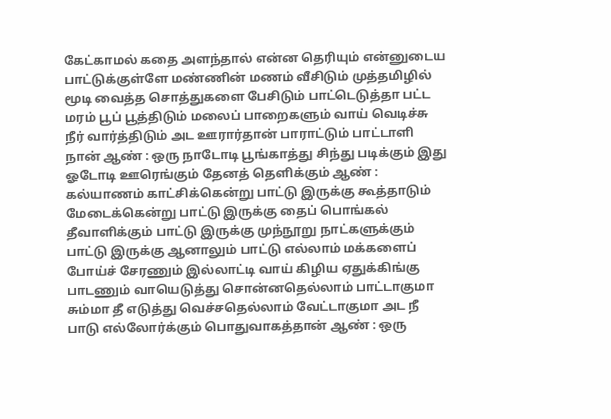கேட்காமல் கதை அளந்தால் என்ன தெரியும் என்னுடைய பாட்டுக்குள்ளே மண்ணின் மணம் வீசிடும் முத்தமிழில் மூடி வைத்த சொத்துகளை பேசிடும் பாட்டெடுத்தா பட்ட மரம் பூப் பூத்திடும் மலைப் பாறைகளும் வாய் வெடிச்சு நீர் வார்த்திடும் அட ஊரார்தான் பாராட்டும் பாட்டாளி நான் ஆண் : ஒரு நாடோடி பூங்காத்து சிந்து படிக்கும் இது ஓடோடி ஊரெங்கும் தேனத் தெளிக்கும் ஆண் : கல்யாணம் காட்சிக்கென்று பாட்டு இருக்கு கூத்தாடும் மேடைக்கென்று பாட்டு இருக்கு தைப் பொங்கல் தீவாளிக்கும் பாட்டு இருக்கு முந்நூறு நாட்களுக்கும் பாட்டு இருக்கு ஆனாலும் பாட்டு எல்லாம் மக்களைப் போய்ச் சேரணும் இல்லாட்டி வாய் கிழிய ஏதுக்கிங்கு பாடணும் வாயெடுத்து சொன்னதெல்லாம் பாட்டாகுமா சும்மா தீ எடுத்து வெச்சதெல்லாம் வேட்டாகுமா அட நீ பாடு எல்லோர்க்கும் பொதுவாகத்தான் ஆண் : ஒரு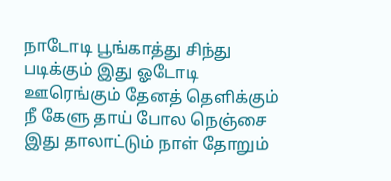நாடோடி பூங்காத்து சிந்து படிக்கும் இது ஓடோடி ஊரெங்கும் தேனத் தெளிக்கும் நீ கேளு தாய் போல நெஞ்சை இது தாலாட்டும் நாள் தோறும்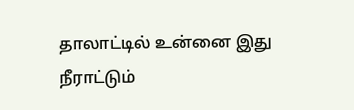தாலாட்டில் உன்னை இது நீராட்டும்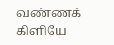வண்ணக் கிளியே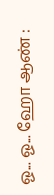ஓ... ஓ... ஹோ ஆண் :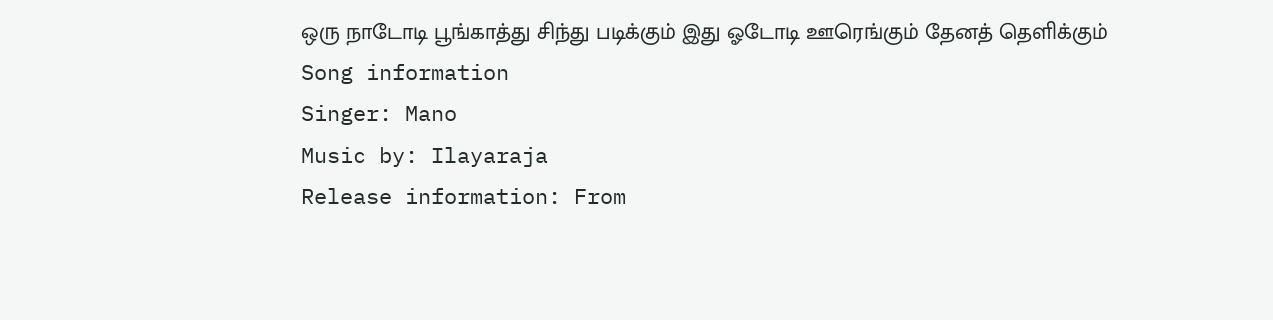ஒரு நாடோடி பூங்காத்து சிந்து படிக்கும் இது ஓடோடி ஊரெங்கும் தேனத் தெளிக்கும்
Song information
Singer: Mano
Music by: Ilayaraja
Release information: From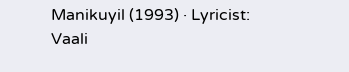Manikuyil (1993) · Lyricist: Vaali